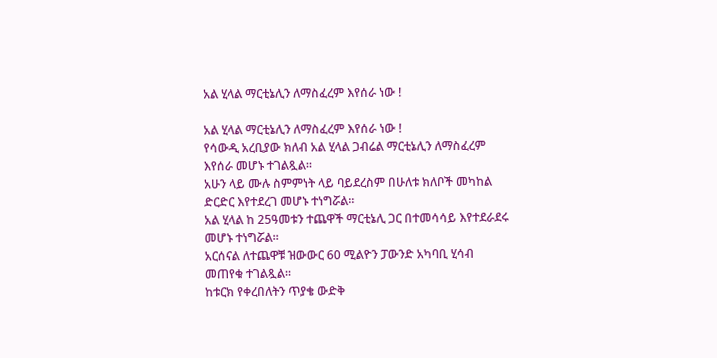አል ሂላል ማርቲኔሊን ለማስፈረም እየሰራ ነው !

አል ሂላል ማርቲኔሊን ለማስፈረም እየሰራ ነው !
የሳውዲ አረቢያው ክለብ አል ሂላል ጋብሬል ማርቲኔሊን ለማስፈረም እየሰራ መሆኑ ተገልጿል።
አሁን ላይ ሙሉ ስምምነት ላይ ባይደረስም በሁለቱ ክለቦች መካከል ድርድር እየተደረገ መሆኑ ተነግሯል።
አል ሂላል ከ 25ዓመቱን ተጨዋች ማርቲኔሊ ጋር በተመሳሳይ እየተደራደሩ መሆኑ ተነግሯል።
አርሰናል ለተጨዋቹ ዝውውር 60 ሚልዮን ፓውንድ አካባቢ ሂሳብ መጠየቁ ተገልጿል።
ከቱርክ የቀረበለትን ጥያቄ ውድቅ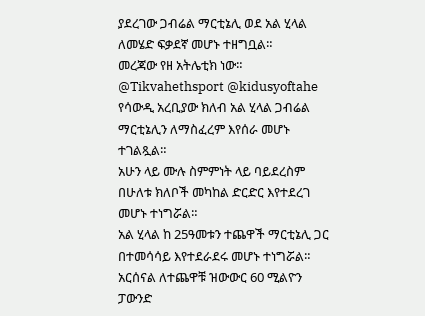ያደረገው ጋብሬል ማርቲኔሊ ወደ አል ሂላል ለመሄድ ፍቃደኛ መሆኑ ተዘግቧል።
መረጃው የዘ አትሌቲክ ነው።
@Tikvahethsport @kidusyoftahe
የሳውዲ አረቢያው ክለብ አል ሂላል ጋብሬል ማርቲኔሊን ለማስፈረም እየሰራ መሆኑ ተገልጿል።
አሁን ላይ ሙሉ ስምምነት ላይ ባይደረስም በሁለቱ ክለቦች መካከል ድርድር እየተደረገ መሆኑ ተነግሯል።
አል ሂላል ከ 25ዓመቱን ተጨዋች ማርቲኔሊ ጋር በተመሳሳይ እየተደራደሩ መሆኑ ተነግሯል።
አርሰናል ለተጨዋቹ ዝውውር 60 ሚልዮን ፓውንድ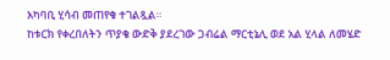አካባቢ ሂሳብ መጠየቁ ተገልጿል።
ከቱርክ የቀረበለትን ጥያቄ ውድቅ ያደረገው ጋብሬል ማርቲኔሊ ወደ አል ሂላል ለመሄድ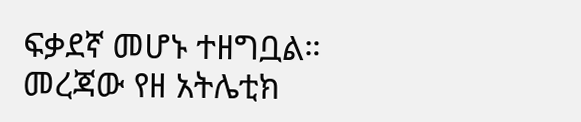ፍቃደኛ መሆኑ ተዘግቧል።
መረጃው የዘ አትሌቲክ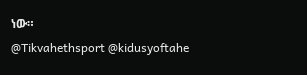ነው።
@Tikvahethsport @kidusyoftahe